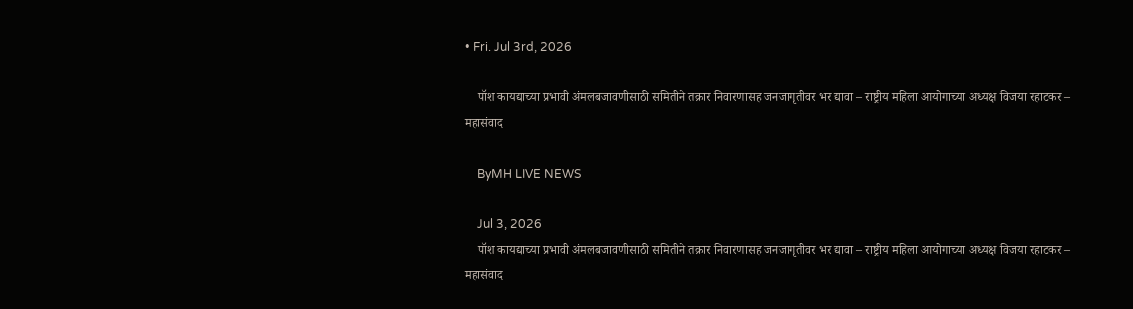• Fri. Jul 3rd, 2026

    पॉश कायद्याच्या प्रभावी अंमलबजावणीसाठी समितीने तक्रार निवारणासह जनजागृतीवर भर द्यावा – राष्ट्रीय महिला आयोगाच्या अध्यक्ष विजया रहाटकर – महासंवाद

    ByMH LIVE NEWS

    Jul 3, 2026
    पॉश कायद्याच्या प्रभावी अंमलबजावणीसाठी समितीने तक्रार निवारणासह जनजागृतीवर भर द्यावा – राष्ट्रीय महिला आयोगाच्या अध्यक्ष विजया रहाटकर – महासंवाद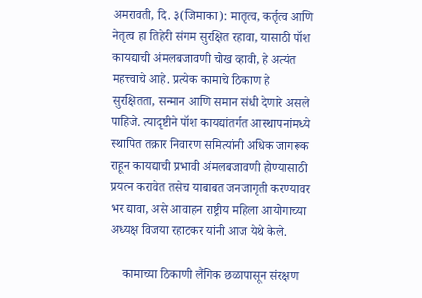अमरावती, दि. ३(जिमाका): मातृत्व, कर्तृत्व आणि नेतृत्व हा तिहेरी संगम सुरक्षित रहावा, यासाठी पॉश कायद्याची अंमलबजावणी चोख व्हावी, हे अत्यंत महत्त्वाचे आहे. प्रत्येक कामाचे ठिकाण हे सुरक्षितता, सन्मान आणि समान संधी देणारे असले पाहिजे. त्यादृष्टीने पॉश कायद्यांतर्गत आस्थापनांमध्ये स्थापित तक्रार निवारण समित्यांनी अधिक जागरूक राहून कायद्याची प्रभावी अंमलबजावणी होण्यासाठी प्रयत्न करावेत तसेच याबाबत जनजागृती करण्यावर भर द्यावा, असे आवाहन राष्ट्रीय महिला आयोगाच्या अध्यक्ष विजया रहाटकर यांनी आज येथे केले.

    कामाच्या ठिकाणी लैंगिक छळापासून संरक्षण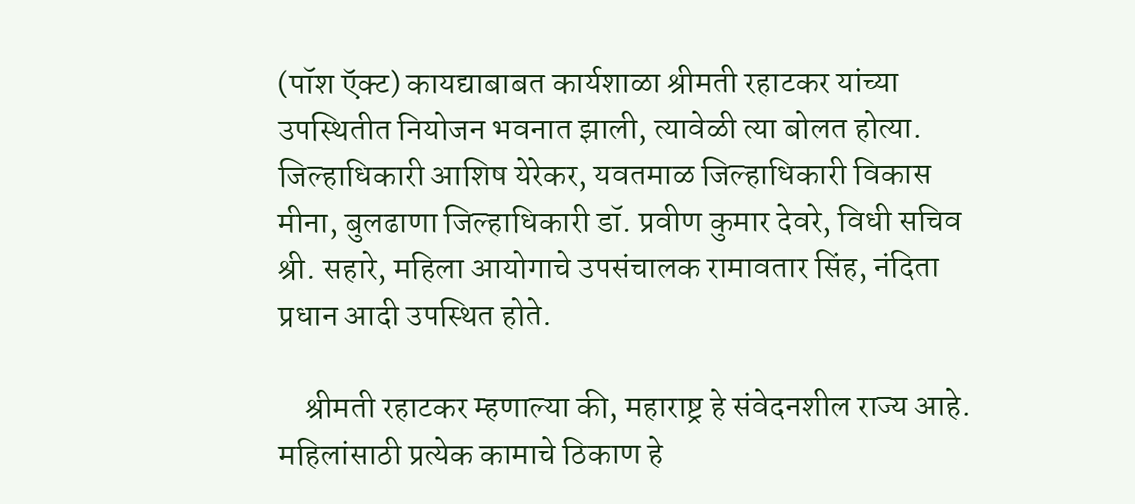(पॉश ऍक्ट) कायद्याबाबत कार्यशाळा श्रीमती रहाटकर यांच्या उपस्थितीत नियोजन भवनात झाली, त्यावेळी त्या बोलत होत्या. जिल्हाधिकारी आशिष येरेकर, यवतमाळ जिल्हाधिकारी विकास मीना, बुलढाणा जिल्हाधिकारी डॉ. प्रवीण कुमार देवरे, विधी सचिव श्री. सहारे, महिला आयोगाचे उपसंचालक रामावतार सिंह, नंदिता प्रधान आदी उपस्थित होते.

    श्रीमती रहाटकर म्हणाल्या की, महाराष्ट्र हे संवेदनशील राज्य आहे. महिलांसाठी प्रत्येक कामाचे ठिकाण हे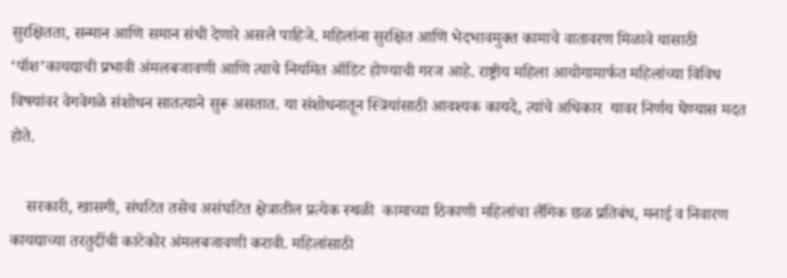सुरक्षितता, सन्मान आणि समान संधी देणारे असले पाहिजे. महिलांना सुरक्षित आणि भेदभावमुक्त कामाचे वातावरण मिळावे यासाठी ‘पॉश’कायद्याची प्रभावी अंमलबजावणी आणि त्याचे नियमित ऑडिट होण्याची गरज आहे. राष्ट्रीय महिला आयोगामार्फत महिलांच्या विविध विषयांवर वेगवेगळे संशोधन सातत्याने सुरू असतात. या संशोधनातून स्त्रियांसाठी आवश्यक कायदे, त्यांचे अधिकार  यावर निर्णय घेण्यास मदत होते.

    सरकारी, खासगी, संघटित तसेच असंघटित क्षेत्रातील प्रत्येक स्थळी  कामाच्या ठिकाणी महिलांचा लैंगिक छळ प्रतिबंध, मनाई व निवारण  कायद्याच्या तरतुदींची काटेकोर अंमलबजावणी करावी. महिलांसाठी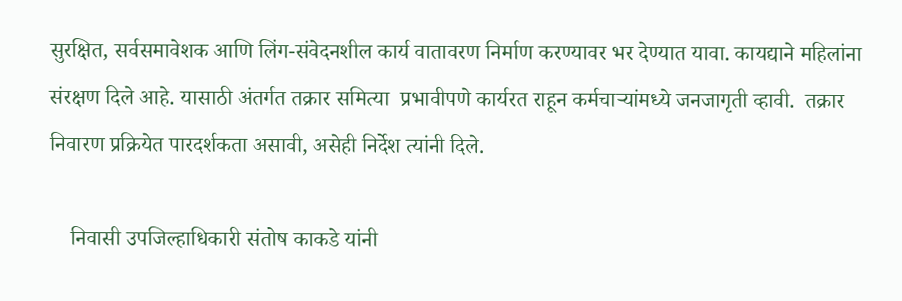सुरक्षित, सर्वसमावेशक आणि लिंग-संवेदनशील कार्य वातावरण निर्माण करण्यावर भर देण्यात यावा. कायद्याने महिलांना संरक्षण दिले आहे. यासाठी अंतर्गत तक्रार समित्या  प्रभावीपणे कार्यरत राहून कर्मचाऱ्यांमध्ये जनजागृती व्हावी.  तक्रार निवारण प्रक्रियेत पारदर्शकता असावी, असेही निर्देश त्यांनी दिले.

    निवासी उपजिल्हाधिकारी संतोष काकडे यांनी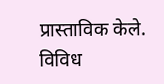प्रास्ताविक केले. विविध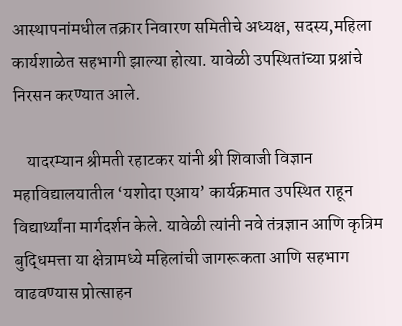आस्थापनांमधील तक्रार निवारण समितीचे अध्यक्ष, सदस्य,महिला कार्यशाळेत सहभागी झाल्या होत्या. यावेळी उपस्थितांच्या प्रश्नांचे निरसन करण्यात आले.

    यादरम्यान श्रीमती रहाटकर यांनी श्री शिवाजी विज्ञान महाविद्यालयातील ‘यशोदा एआय’ कार्यक्रमात उपस्थित राहून विद्यार्थ्यांना मार्गदर्शन केले. यावेळी त्यांनी नवे तंत्रज्ञान आणि कृत्रिम बुद्धिमत्ता या क्षेत्रामध्ये महिलांची जागरूकता आणि सहभाग वाढवण्यास प्रोत्साहन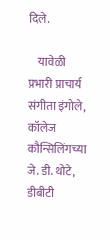दिले.

    यावेळी प्रभारी प्राचार्य संगीता इंगोले, कॉलेज कौन्सिलिंगच्या जे. डी. थोटे, डीबीटी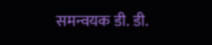समन्वयक डी. डी.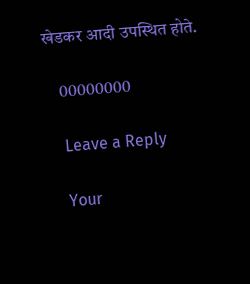खेडकर आदी उपस्थित होते.

    00000000

    Leave a Reply

    Your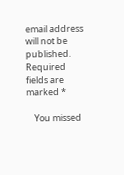email address will not be published. Required fields are marked *

    You missed